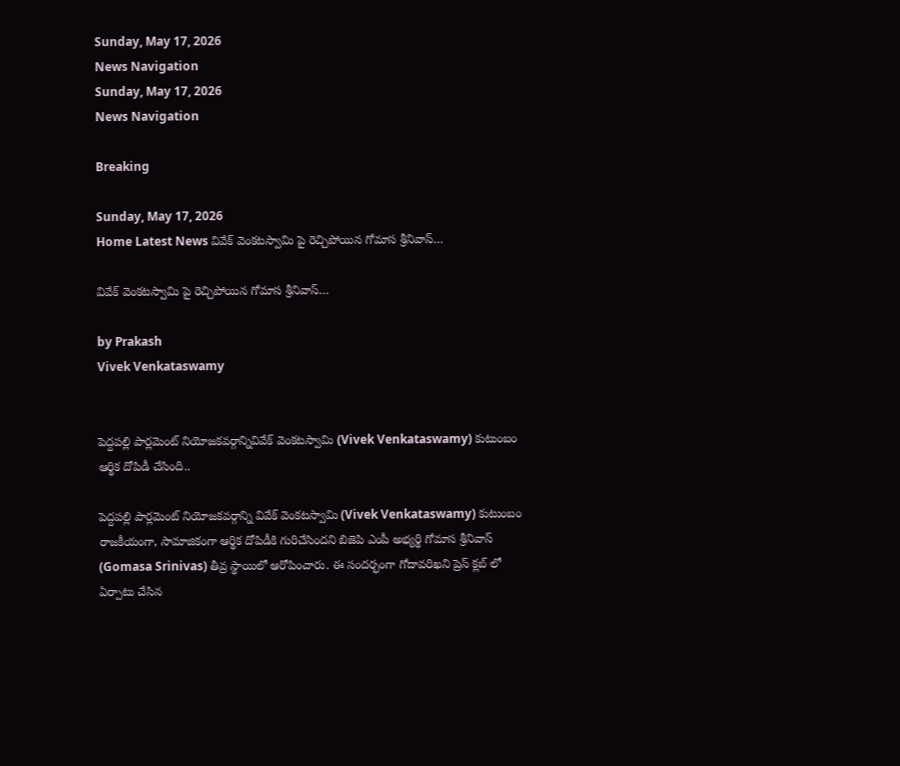Sunday, May 17, 2026
News Navigation
Sunday, May 17, 2026
News Navigation

Breaking

Sunday, May 17, 2026
Home Latest News వివేక్ వెంకటస్వామి పై రెచ్చిపోయిన గోమాస శ్రీనివాస్…

వివేక్ వెంకటస్వామి పై రెచ్చిపోయిన గోమాస శ్రీనివాస్…

by Prakash
Vivek Venkataswamy


పెద్దపల్లి పార్లమెంట్ నియోజకవర్గాన్నివివేక్ వెంకటస్వామి (Vivek Venkataswamy) కుటుంబం ఆర్థిక దోపిడీ చేసింది..

పెద్దపల్లి పార్లమెంట్ నియోజకవర్గాన్ని వివేక్ వెంకటస్వామి (Vivek Venkataswamy) కుటుంబం రాజకీయంగా, సామాజికంగా ఆర్థిక దోపిడీకి గురిచేసిందని బిజెపి ఎంపీ అభ్యర్థి గోమాస శ్రీనివాస్ (Gomasa Srinivas) తీవ్ర స్థాయిలో ఆరోపించారు. ఈ సందర్భంగా గోదావరిఖని ప్రెస్ క్లబ్ లో ఏర్పాటు చేసిన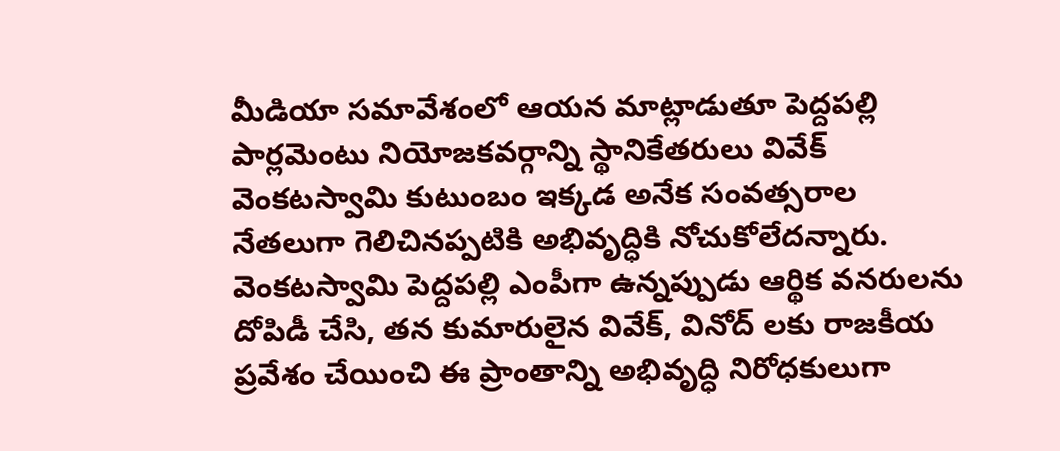మీడియా సమావేశంలో ఆయన మాట్లాడుతూ పెద్దపల్లి పార్లమెంటు నియోజకవర్గాన్ని స్థానికేతరులు వివేక్ వెంకటస్వామి కుటుంబం ఇక్కడ అనేక సంవత్సరాల నేతలుగా గెలిచినప్పటికి అభివృద్ధికి నోచుకోలేదన్నారు. వెంకటస్వామి పెద్దపల్లి ఎంపీగా ఉన్నప్పుడు ఆర్థిక వనరులను దోపిడీ చేసి, తన కుమారులైన వివేక్, వినోద్ లకు రాజకీయ ప్రవేశం చేయించి ఈ ప్రాంతాన్ని అభివృద్ధి నిరోధకులుగా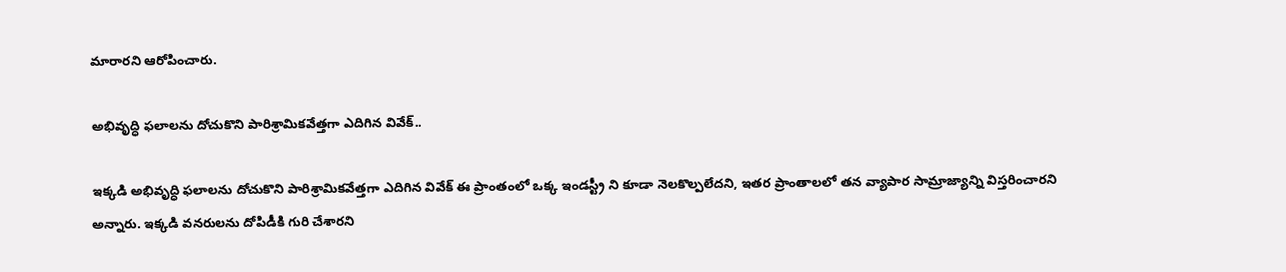మారారని ఆరోపించారు.

అభివృద్ధి ఫలాలను దోచుకొని పారిశ్రామికవేత్తగా ఎదిగిన వివేక్..

ఇక్కడి అభివృద్ధి ఫలాలను దోచుకొని పారిశ్రామికవేత్తగా ఎదిగిన వివేక్ ఈ ప్రాంతంలో ఒక్క ఇండస్ట్రీ ని కూడా నెలకొల్పలేదని, ఇతర ప్రాంతాలలో తన వ్యాపార సామ్రాజ్యాన్ని విస్తరించారని అన్నారు. ఇక్కడి వనరులను దోపిడీకి గురి చేశారని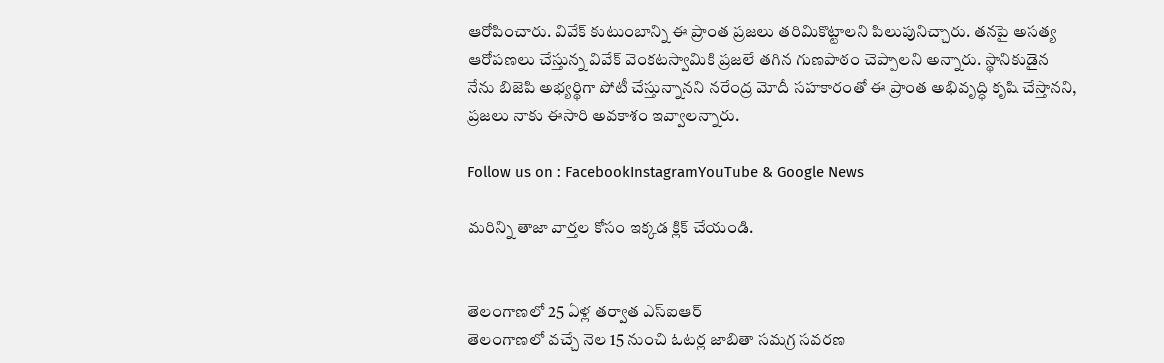ఆరోపించారు. వివేక్ కుటుంబాన్ని ఈ ప్రాంత ప్రజలు తరిమికొట్టాలని పిలుపునిచ్చారు. తనపై అసత్య ఆరోపణలు చేస్తున్న వివేక్ వెంకటస్వామికి ప్రజలే తగిన గుణపాఠం చెప్పాలని అన్నారు. స్థానికుడైన నేను బిజెపి అభ్యర్థిగా పోటీ చేస్తున్నానని నరేంద్ర మోదీ సహకారంతో ఈ ప్రాంత అభివృద్ధి కృషి చేస్తానని, ప్రజలు నాకు ఈసారి అవకాశం ఇవ్వాలన్నారు.

Follow us on : FacebookInstagramYouTube & Google News

మరిన్ని తాజా వార్తల కోసం ఇక్కడ క్లిక్ చేయండి.


తెలంగాణలో 25 ఏళ్ల తర్వాత ఎస్ఐఆర్
తెలంగాణలో వచ్చే నెల 15 నుంచి ఓటర్ల జాబితా సమగ్ర సవరణ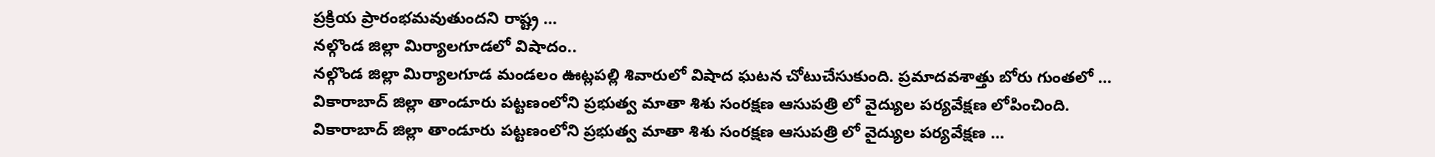ప్రక్రియ ప్రారంభమవుతుందని రాష్ట్ర …
నల్గొండ జిల్లా మిర్యాలగూడలో విషాదం..
నల్గొండ జిల్లా మిర్యాలగూడ మండలం ఊట్లపల్లి శివారులో విషాద ఘటన చోటుచేసుకుంది. ప్రమాదవశాత్తు బోరు గుంతలో …
వికారాబాద్ జిల్లా తాండూరు పట్టణంలోని ప్రభుత్వ మాతా శిశు సంరక్షణ ఆసుపత్రి లో వైద్యుల పర్యవేక్షణ లోపించింది.
వికారాబాద్ జిల్లా తాండూరు పట్టణంలోని ప్రభుత్వ మాతా శిశు సంరక్షణ ఆసుపత్రి లో వైద్యుల పర్యవేక్షణ …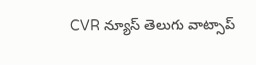CVR న్యూస్ తెలుగు వాట్సాప్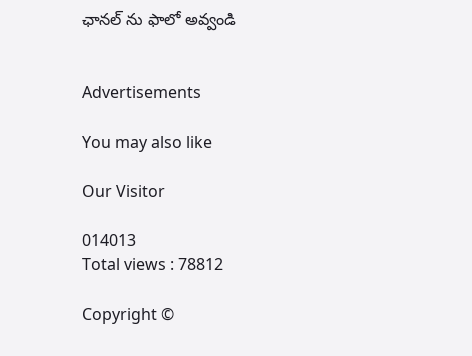ఛానల్ ను ఫాలో అవ్వండి


Advertisements

You may also like

Our Visitor

014013
Total views : 78812

Copyright ©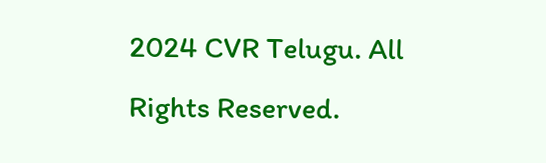2024 CVR Telugu. All Rights Reserved.